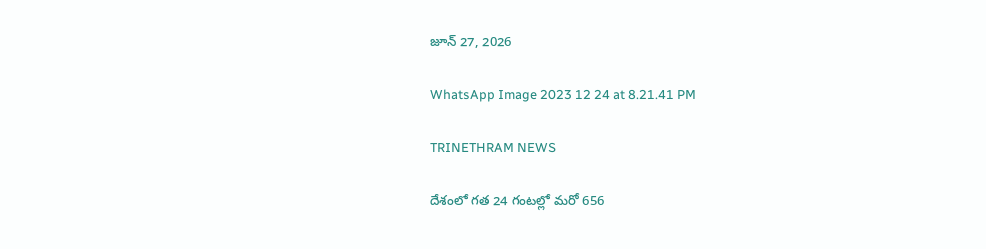జూన్ 27, 2026

WhatsApp Image 2023 12 24 at 8.21.41 PM

TRINETHRAM NEWS

దేశంలో గత 24 గంటల్లో మరో 656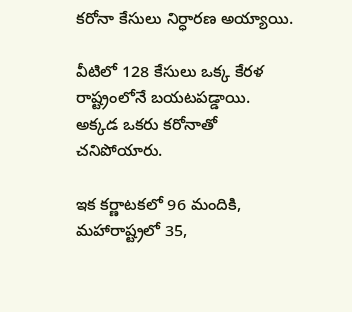కరోనా కేసులు నిర్ధారణ అయ్యాయి.

వీటిలో 128 కేసులు ఒక్క కేరళ రాష్ట్రంలోనే బయటపడ్డాయి. అక్కడ ఒకరు కరోనాతో చనిపోయారు.

ఇక కర్ణాటకలో 96 మందికి, మహారాష్ట్రలో 35,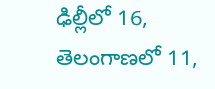ఢిల్లీలో 16, తెలంగాణలో 11,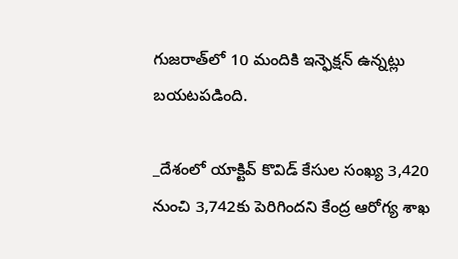గుజరాత్‌లో 10 మందికి ఇన్ఫెక్షన్ ఉన్నట్లు బయటపడింది.

_దేశంలో యాక్టివ్ కొవిడ్ కేసుల సంఖ్య 3,420 నుంచి 3,742కు పెరిగిందని కేంద్ర ఆరోగ్య శాఖ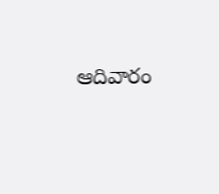ఆదివారం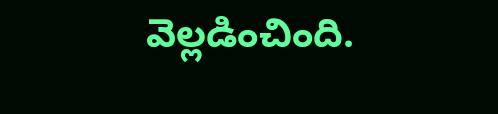వెల్లడించింది.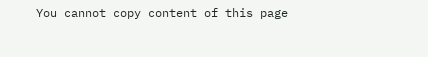You cannot copy content of this page